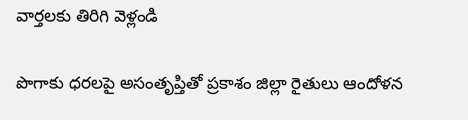వార్తలకు తిరిగి వెళ్లండి

పొగాకు ధరలపై అసంతృప్తితో ప్రకాశం జిల్లా రైతులు ఆందోళన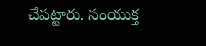చేపట్టారు. సంయుక్త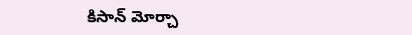కిసాన్ మోర్చా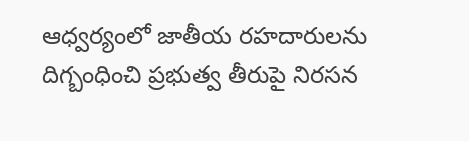ఆధ్వర్యంలో జాతీయ రహదారులను దిగ్బంధించి ప్రభుత్వ తీరుపై నిరసన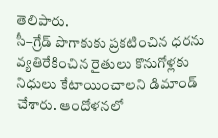తెలిపారు.
సీ–గ్రేడ్ పొగాకుకు ప్రకటించిన ధరను వ్యతిరేకించిన రైతులు కొనుగోళ్లకు నిధులు కేటాయించాలని డిమాండ్ చేశారు. ఆందోళనలో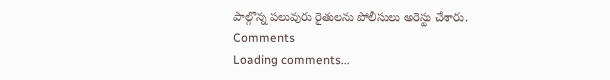పాల్గొన్న పలువురు రైతులను పోలీసులు అరెస్టు చేశారు.
Comments
Loading comments...